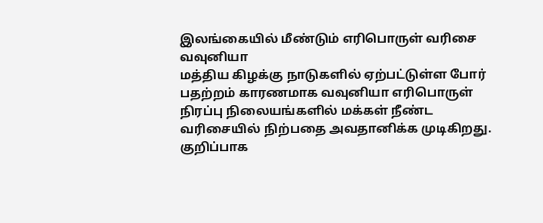இலங்கையில் மீண்டும் எரிபொருள் வரிசை
வவுனியா
மத்திய கிழக்கு நாடுகளில் ஏற்பட்டுள்ள போர் பதற்றம் காரணமாக வவுனியா எரிபொருள் நிரப்பு நிலையங்களில் மக்கள் நீண்ட வரிசையில் நிற்பதை அவதானிக்க முடிகிறது.
குறிப்பாக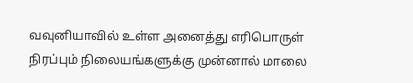வவுனியாவில் உள்ள அனைத்து எரிபொருள் நிரப்பும் நிலையங்களுக்கு முன்னால் மாலை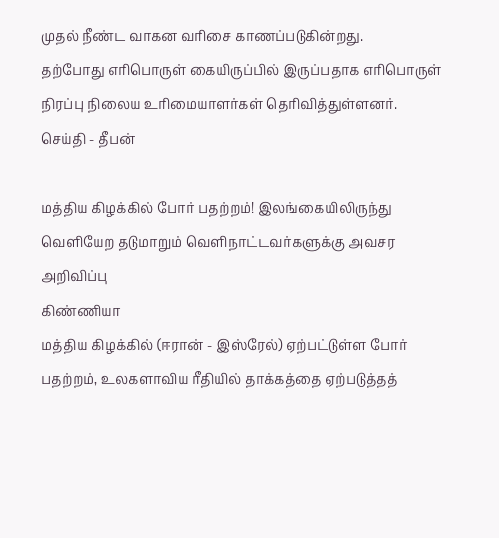முதல் நீண்ட வாகன வரிசை காணப்படுகின்றது.
தற்போது எரிபொருள் கையிருப்பில் இருப்பதாக எரிபொருள் நிரப்பு நிலைய உரிமையாளர்கள் தெரிவித்துள்ளனர்.
செய்தி - தீபன்

மத்திய கிழக்கில் போர் பதற்றம்! இலங்கையிலிருந்து வெளியேற தடுமாறும் வெளிநாட்டவர்களுக்கு அவசர அறிவிப்பு
கிண்ணியா
மத்திய கிழக்கில் (ஈரான் - இஸ்ரேல்) ஏற்பட்டுள்ள போர் பதற்றம், உலகளாவிய ரீதியில் தாக்கத்தை ஏற்படுத்தத்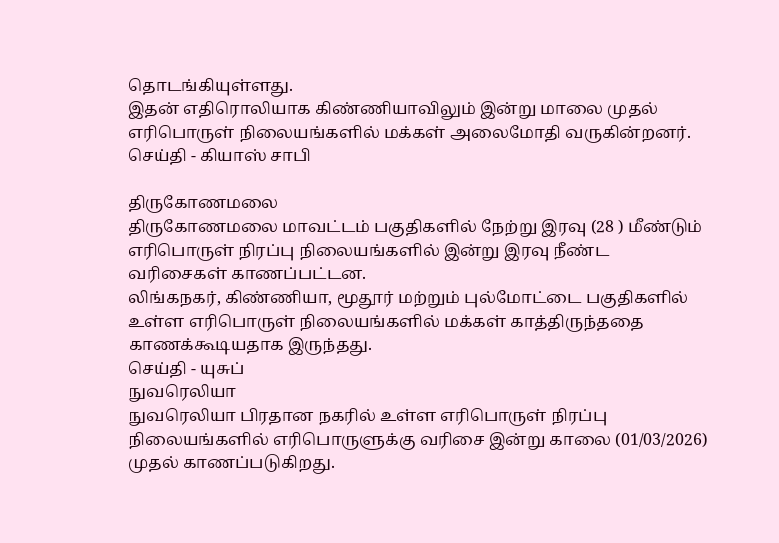தொடங்கியுள்ளது.
இதன் எதிரொலியாக கிண்ணியாவிலும் இன்று மாலை முதல் எரிபொருள் நிலையங்களில் மக்கள் அலைமோதி வருகின்றனர்.
செய்தி - கியாஸ் சாபி

திருகோணமலை
திருகோணமலை மாவட்டம் பகுதிகளில் நேற்று இரவு (28 ) மீண்டும் எரிபொருள் நிரப்பு நிலையங்களில் இன்று இரவு நீண்ட வரிசைகள் காணப்பட்டன.
லிங்கநகர், கிண்ணியா, மூதூர் மற்றும் புல்மோட்டை பகுதிகளில் உள்ள எரிபொருள் நிலையங்களில் மக்கள் காத்திருந்ததை காணக்கூடியதாக இருந்தது.
செய்தி - யுசுப்
நுவரெலியா
நுவரெலியா பிரதான நகரில் உள்ள எரிபொருள் நிரப்பு நிலையங்களில் எரிபொருளுக்கு வரிசை இன்று காலை (01/03/2026) முதல் காணப்படுகிறது.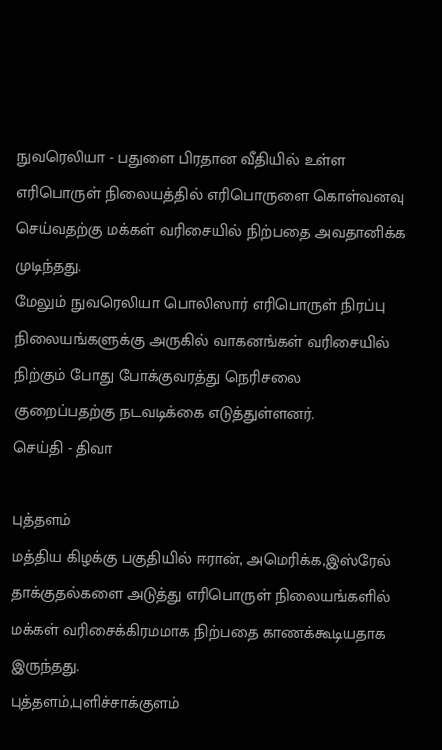நுவரெலியா - பதுளை பிரதான வீதியில் உள்ள எரிபொருள் நிலையத்தில் எரிபொருளை கொள்வனவு செய்வதற்கு மக்கள் வரிசையில் நிற்பதை அவதானிக்க முடிந்தது.
மேலும் நுவரெலியா பொலிஸார் எரிபொருள் நிரப்பு நிலையங்களுக்கு அருகில் வாகனங்கள் வரிசையில் நிற்கும் போது போக்குவரத்து நெரிசலை குறைப்பதற்கு நடவடிக்கை எடுத்துள்ளனர்.
செய்தி - திவா

புத்தளம்
மத்திய கிழக்கு பகுதியில் ஈரான், அமெரிக்க,இஸ்ரேல் தாக்குதல்களை அடுத்து எரிபொருள் நிலையங்களில் மக்கள் வரிசைக்கிரமமாக நிற்பதை காணக்கூடியதாக இருந்தது.
புத்தளம்,புளிச்சாக்குளம்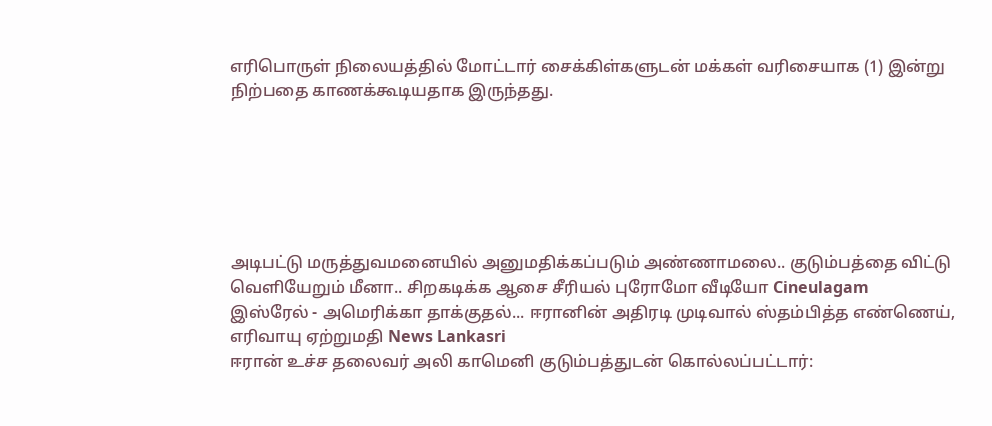எரிபொருள் நிலையத்தில் மோட்டார் சைக்கிள்களுடன் மக்கள் வரிசையாக (1) இன்று நிற்பதை காணக்கூடியதாக இருந்தது.






அடிபட்டு மருத்துவமனையில் அனுமதிக்கப்படும் அண்ணாமலை.. குடும்பத்தை விட்டு வெளியேறும் மீனா.. சிறகடிக்க ஆசை சீரியல் புரோமோ வீடியோ Cineulagam
இஸ்ரேல் - அமெரிக்கா தாக்குதல்... ஈரானின் அதிரடி முடிவால் ஸ்தம்பித்த எண்ணெய், எரிவாயு ஏற்றுமதி News Lankasri
ஈரான் உச்ச தலைவர் அலி காமெனி குடும்பத்துடன் கொல்லப்பட்டார்: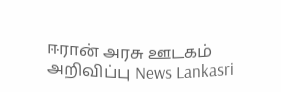ஈரான் அரசு ஊடகம் அறிவிப்பு News Lankasri